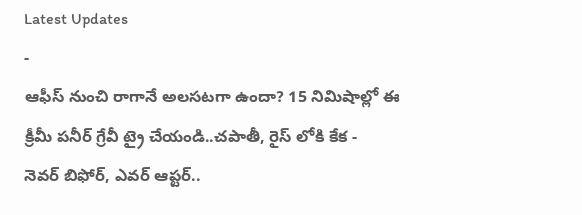Latest Updates
-
ఆఫీస్ నుంచి రాగానే అలసటగా ఉందా? 15 నిమిషాల్లో ఈ క్రీమీ పనీర్ గ్రేవీ ట్రై చేయండి..చపాతీ, రైస్ లోకి కేక -
నెవర్ బిఫోర్, ఎవర్ ఆప్టర్..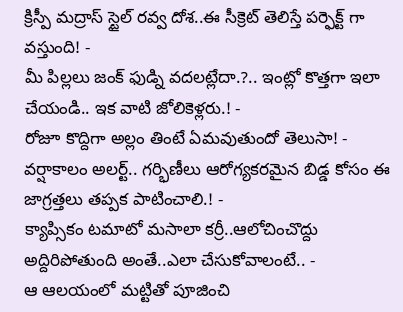క్రిస్పీ మద్రాస్ స్టైల్ రవ్వ దోశ..ఈ సీక్రెట్ తెలిస్తే పర్ఫెక్ట్ గా వస్తుంది! -
మీ పిల్లలు జంక్ ఫుడ్ని వదలట్లేదా.?.. ఇంట్లో కొత్తగా ఇలా చేయండి.. ఇక వాటి జోలికెళ్లరు.! -
రోజూ కొద్దిగా అల్లం తింటే ఏమవుతుందో తెలుసా! -
వర్షాకాలం అలర్ట్.. గర్భిణీలు ఆరోగ్యకరమైన బిడ్డ కోసం ఈ జాగ్రత్తలు తప్పక పాటించాలి.! -
క్యాప్సికం టమాటో మసాలా కర్రీ..ఆలోచించొద్దు అద్దిరిపోతుంది అంతే..ఎలా చేసుకోవాలంటే.. -
ఆ ఆలయంలో మట్టితో పూజించి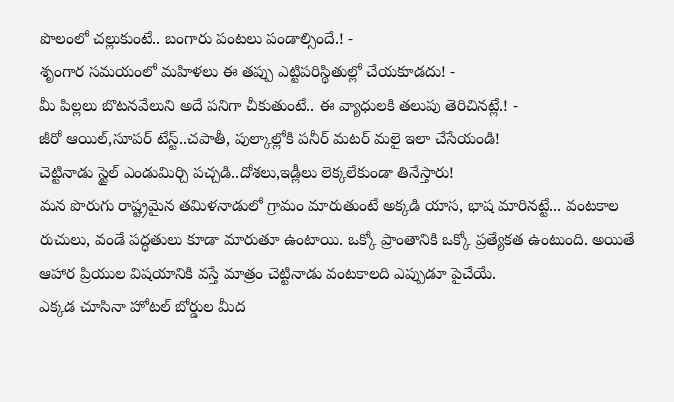పొలంలో చల్లుకుంటే.. బంగారు పంటలు పండాల్సిందే.! -
శృంగార సమయంలో మహిళలు ఈ తప్పు ఎట్టిపరిస్థితుల్లో చేయకూడదు! -
మీ పిల్లలు బొటనవేలుని అదే పనిగా చీకుతుంటే.. ఈ వ్యాధులకి తలుపు తెరిచినట్లే.! -
జీరో ఆయిల్,సూపర్ టేస్ట్..చపాతీ, పుల్కాల్లోకి పనీర్ మటర్ మలై ఇలా చేసేయండి!
చెట్టినాడు స్టైల్ ఎండుమిర్చి పచ్చడి..దోశలు,ఇడ్లీలు లెక్కలేకుండా తినేస్తారు!
మన పొరుగు రాష్ట్రమైన తమిళనాడులో గ్రామం మారుతుంటే అక్కడి యాస, భాష మారినట్టే... వంటకాల రుచులు, వండే పద్ధతులు కూడా మారుతూ ఉంటాయి. ఒక్కో ప్రాంతానికి ఒక్కో ప్రత్యేకత ఉంటుంది. అయితే ఆహార ప్రియుల విషయానికి వస్తే మాత్రం చెట్టినాడు వంటకాలది ఎప్పుడూ పైచేయే.
ఎక్కడ చూసినా హోటల్ బోర్డుల మీద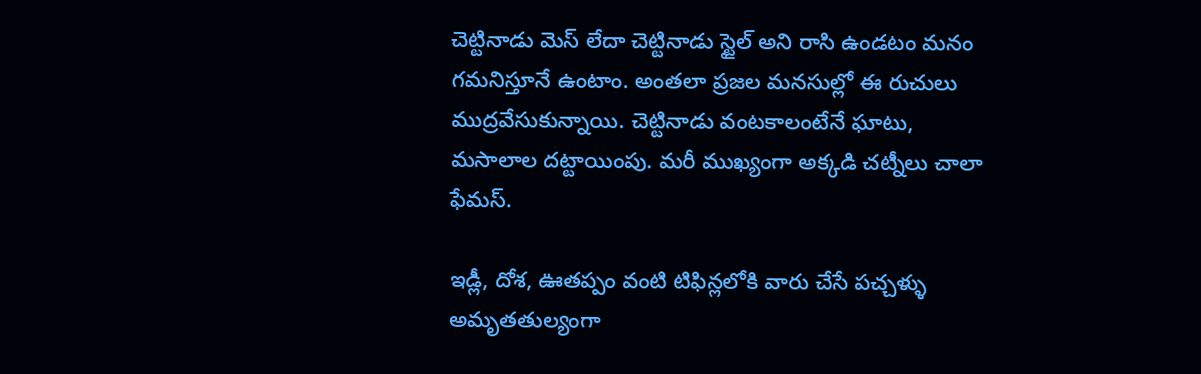చెట్టినాడు మెస్ లేదా చెట్టినాడు స్టైల్ అని రాసి ఉండటం మనం గమనిస్తూనే ఉంటాం. అంతలా ప్రజల మనసుల్లో ఈ రుచులు ముద్రవేసుకున్నాయి. చెట్టినాడు వంటకాలంటేనే ఘాటు, మసాలాల దట్టాయింపు. మరీ ముఖ్యంగా అక్కడి చట్నీలు చాలా ఫేమస్.

ఇడ్లీ, దోశ, ఊతప్పం వంటి టిఫిన్లలోకి వారు చేసే పచ్చళ్ళు అమృతతుల్యంగా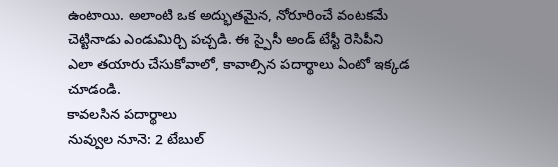ఉంటాయి. అలాంటి ఒక అద్భుతమైన, నోరూరించే వంటకమే చెట్టినాడు ఎండుమిర్చి పచ్చడి. ఈ స్పైసీ అండ్ టేస్టీ రెసిపీని ఎలా తయారు చేసుకోవాలో, కావాల్సిన పదార్థాలు ఏంటో ఇక్కడ చూడండి.
కావలసిన పదార్థాలు
నువ్వుల నూనె: 2 టేబుల్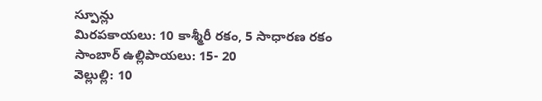స్పూన్లు
మిరపకాయలు: 10 కాశ్మీరీ రకం, 5 సాధారణ రకం
సాంబార్ ఉల్లిపాయలు: 15- 20
వెల్లుల్లి: 10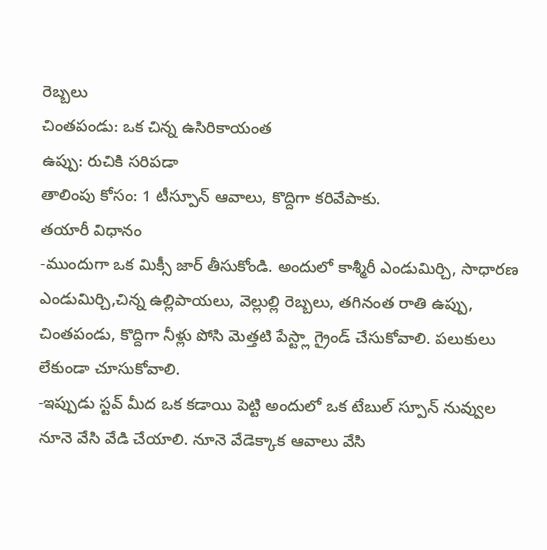రెబ్బలు
చింతపండు: ఒక చిన్న ఉసిరికాయంత
ఉప్పు: రుచికి సరిపడా
తాలింపు కోసం: 1 టీస్పూన్ ఆవాలు, కొద్దిగా కరివేపాకు.
తయారీ విధానం
-ముందుగా ఒక మిక్సీ జార్ తీసుకోండి. అందులో కాశ్మీరీ ఎండుమిర్చి, సాధారణ ఎండుమిర్చి,చిన్న ఉల్లిపాయలు, వెల్లుల్లి రెబ్బలు, తగినంత రాతి ఉప్పు, చింతపండు, కొద్దిగా నీళ్లు పోసి మెత్తటి పేస్ట్లా గ్రైండ్ చేసుకోవాలి. పలుకులు లేకుండా చూసుకోవాలి.
-ఇప్పుడు స్టవ్ మీద ఒక కడాయి పెట్టి అందులో ఒక టేబుల్ స్పూన్ నువ్వుల నూనె వేసి వేడి చేయాలి. నూనె వేడెక్కాక ఆవాలు వేసి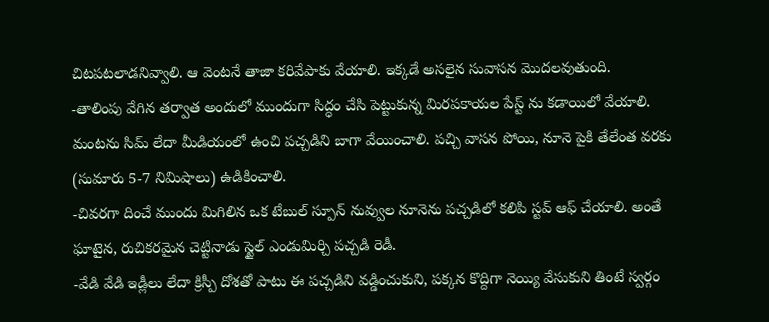చిటపటలాడనివ్వాలి. ఆ వెంటనే తాజా కరివేపాకు వేయాలి. ఇక్కడే అసలైన సువాసన మొదలవుతుంది.
-తాలింపు వేగిన తర్వాత అందులో ముందుగా సిద్ధం చేసి పెట్టుకున్న మిరపకాయల పేస్ట్ ను కడాయిలో వేయాలి. మంటను సిమ్ లేదా మీడియంలో ఉంచి పచ్చడిని బాగా వేయించాలి. పచ్చి వాసన పోయి, నూనె పైకి తేలేంత వరకు (సుమారు 5-7 నిమిషాలు) ఉడికించాలి.
-చివరగా దించే ముందు మిగిలిన ఒక టేబుల్ స్పూన్ నువ్వుల నూనెను పచ్చడిలో కలిపి స్టవ్ ఆఫ్ చేయాలి. అంతే ఘాటైన, రుచికరమైన చెట్టినాడు స్టైల్ ఎండుమిర్చి పచ్చడి రెడీ.
-వేడి వేడి ఇడ్లీలు లేదా క్రిస్పీ దోశతో పాటు ఈ పచ్చడిని వడ్డించుకుని, పక్కన కొద్దిగా నెయ్యి వేసుకుని తింటే స్వర్గం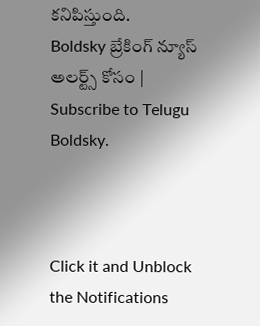కనిపిస్తుంది.
Boldsky బ్రేకింగ్ న్యూస్ అలర్ట్స్ కోసం | Subscribe to Telugu Boldsky.



Click it and Unblock the Notifications